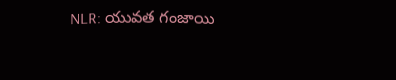NLR: యువత గంజాయి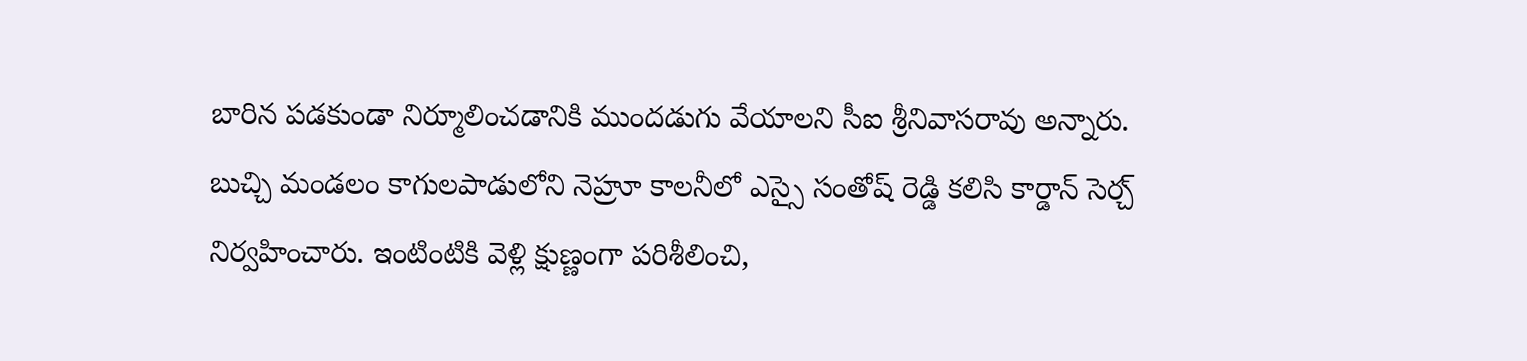బారిన పడకుండా నిర్మూలించడానికి ముందడుగు వేయాలని సీఐ శ్రీనివాసరావు అన్నారు. బుచ్చి మండలం కాగులపాడులోని నెహ్రూ కాలనీలో ఎస్సై సంతోష్ రెడ్డి కలిసి కార్డాన్ సెర్చ్ నిర్వహించారు. ఇంటింటికి వెళ్లి క్షుణ్ణంగా పరిశీలించి,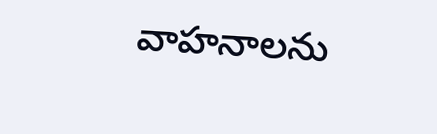వాహనాలను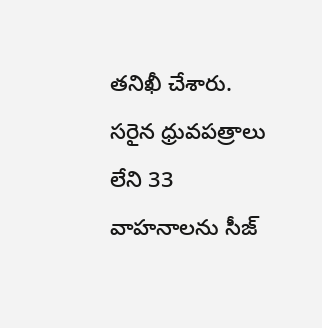తనిఖీ చేశారు. సరైన ధ్రువపత్రాలు లేని 33 వాహనాలను సీజ్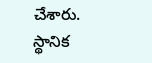చేశారు. స్థానిక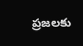ప్రజలకు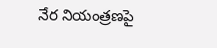నేర నియంత్రణపై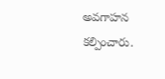అవగాహన కల్పించారు.